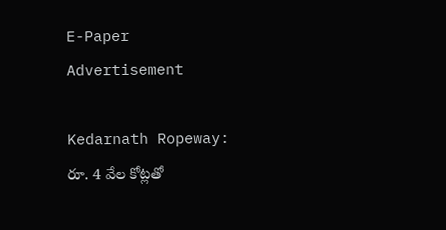E-Paper
Advertisement

Kedarnath Ropeway: రూ. 4 వేల కోట్లతో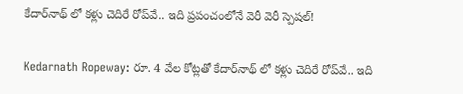కేదార్‌నాథ్ లో కళ్లు చెదిరే రోప్‌వే.. ఇది ప్రపంచంలోనే వెరీ వెరీ స్పెషల్!

Kedarnath Ropeway: రూ. 4 వేల కోట్లతో కేదార్‌నాథ్ లో కళ్లు చెదిరే రోప్‌వే.. ఇది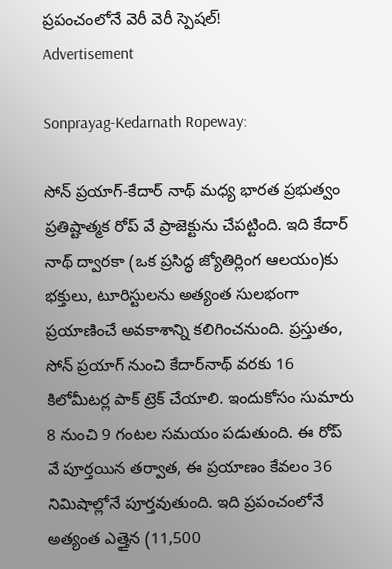ప్రపంచంలోనే వెరీ వెరీ స్పెషల్!
Advertisement

Sonprayag-Kedarnath Ropeway:

సోన్‌ ప్రయాగ్-కేదార్‌ నాథ్ మధ్య భారత ప్రభుత్వం ప్రతిష్టాత్మక రోప్ వే ప్రాజెక్టును చేపట్టింది. ఇది కేదార్‌ నాథ్ ద్వారకా (ఒక ప్రసిద్ధ జ్యోతిర్లింగ ఆలయం)కు భక్తులు, టూరిస్టులను అత్యంత సులభంగా ప్రయాణించే అవకాశాన్ని కలిగించనుంది. ప్రస్తుతం, సోన్‌ ప్రయాగ్ నుంచి కేదార్‌నాథ్ వరకు 16 కిలోమీటర్ల పాక్ ట్రెక్ చేయాలి. ఇందుకోసం సుమారు 8 నుంచి 9 గంటల సమయం పడుతుంది. ఈ రోప్‌ వే పూర్తయిన తర్వాత, ఈ ప్రయాణం కేవలం 36 నిమిషాల్లోనే పూర్తవుతుంది. ఇది ప్రపంచంలోనే అత్యంత ఎత్తైన (11,500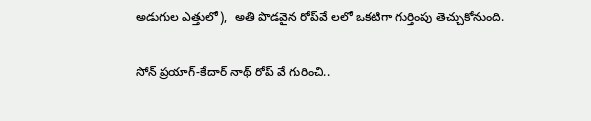అడుగుల ఎత్తులో),  అతి పొడవైన రోప్‌వే లలో ఒకటిగా గుర్తింపు తెచ్చుకోనుంది.

సోన్‌ ప్రయాగ్-కేదార్‌ నాథ్ రోప్ వే గురించి..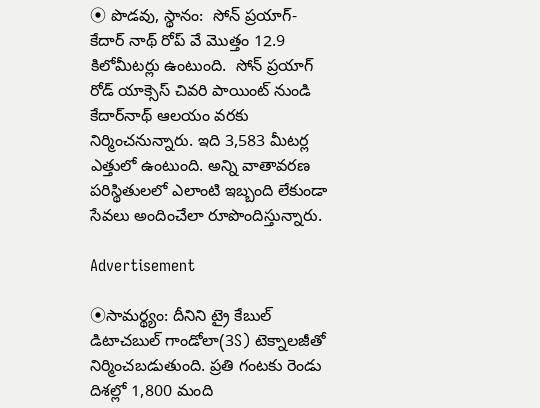⦿ పొడవు, స్థానం:  సోన్‌ ప్రయాగ్-కేదార్‌ నాథ్ రోప్ వే మొత్తం 12.9 కిలోమీటర్లు ఉంటుంది.  సోన్‌ ప్రయాగ్ రోడ్ యాక్సెస్ చివరి పాయింట్ నుండి కేదార్‌నాథ్ ఆలయం వరకు నిర్మించనున్నారు. ఇది 3,583 మీటర్ల ఎత్తులో ఉంటుంది. అన్ని వాతావరణ పరిస్థితులలో ఎలాంటి ఇబ్బంది లేకుండా సేవలు అందించేలా రూపొందిస్తున్నారు.

Advertisement

⦿సామర్థ్యం: దీనిని ట్రై కేబుల్ డిటాచబుల్ గాండోలా(3S) టెక్నాలజీతో నిర్మించబడుతుంది. ప్రతి గంటకు రెండు దిశల్లో 1,800 మంది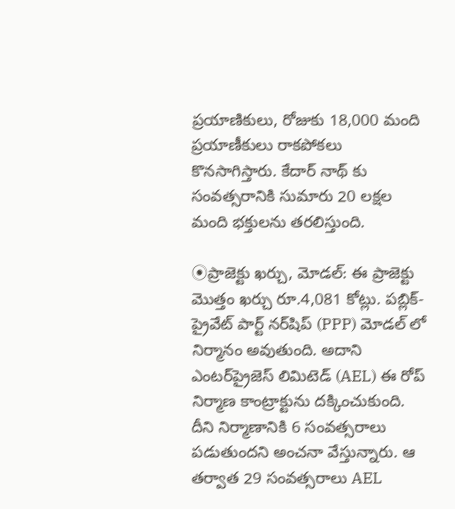ప్రయాణికులు, రోజుకు 18,000 మంది ప్రయాణీకులు రాకపోకలు కొనసాగిస్తారు. కేదార్‌ నాథ్‌ కు సంవత్సరానికి సుమారు 20 లక్షల మంది భక్తులను తరలిస్తుంది.

⦿ప్రాజెక్టు ఖర్చు, మోడల్: ఈ ప్రాజెక్టు మొత్తం ఖర్చు రూ.4,081 కోట్లు. పబ్లిక్-ప్రైవేట్ పార్ట్‌ నర్‌షిప్ (PPP) మోడల్‌ లో నిర్మానం అవుతుంది. అదాని ఎంటర్‌ప్రైజెస్ లిమిటెడ్ (AEL) ఈ రోప్ నిర్మాణ కాంట్రాక్టును దక్కించుకుంది. దీని నిర్మాణానికి 6 సంవత్సరాలు పడుతుందని అంచనా వేస్తున్నారు. ఆ తర్వాత 29 సంవత్సరాలు AEL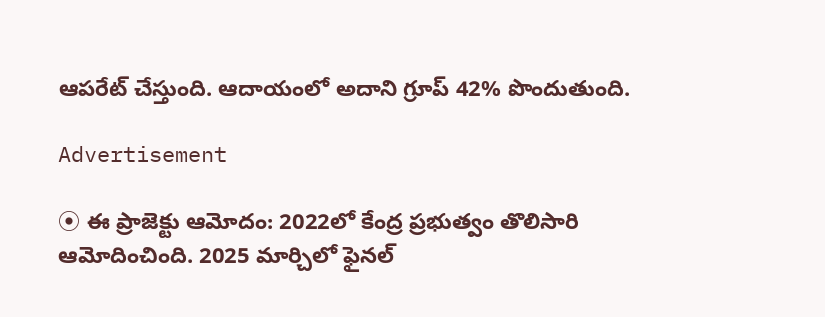ఆపరేట్ చేస్తుంది. ఆదాయంలో అదాని గ్రూప్ 42% పొందుతుంది.

Advertisement

⦿ ఈ ప్రాజెక్టు ఆమోదం: 2022లో కేంద్ర ప్రభుత్వం తొలిసారి ఆమోదించింది. 2025 మార్చిలో ఫైనల్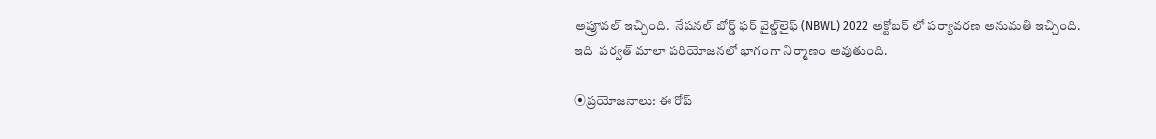అప్రూవల్ ఇచ్చింది.  నేషనల్ బోర్డ్ ఫర్ వైల్డ్‌లైఫ్ (NBWL) 2022 అక్టోబర్‌ లో పర్యావరణ అనుమతి ఇచ్చింది. ఇది  పర్వత్‌ మాలా పరియోజనలో భాగంగా నిర్మాణం అవుతుంది.

⦿ప్రయోజనాలు: ఈ రోప్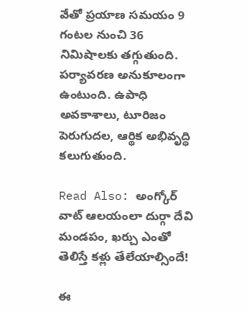వేతో ప్రయాణ సమయం 9 గంటల నుంచి 36 నిమిషాలకు తగ్గుతుంది. పర్యావరణ అనుకూలంగా ఉంటుంది. ఉపాధి అవకాశాలు, టూరిజం పెరుగుదల, ఆర్థిక అభివృద్ధి కలుగుతుంది.

Read Also: అంగ్కోర్ వాట్ ఆలయంలా దుర్గా దేవి మండపం, ఖర్చు ఎంతో తెలిస్తే కళ్లు తేలేయాల్సిందే!

ఈ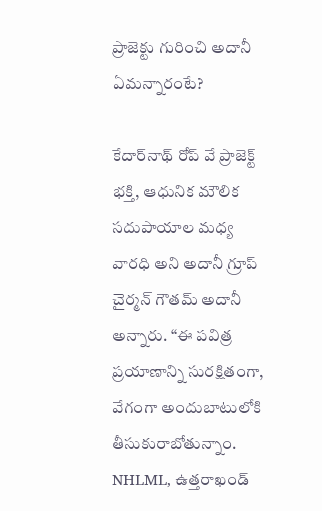ప్రాజెక్టు గురించి అదానీ ఏమన్నారంటే?

కేదార్‌నాథ్ రోప్‌ వే ప్రాజెక్ట్ భక్తి, ఆధునిక మౌలిక సదుపాయాల మధ్య వారధి అని అదానీ గ్రూప్ చైర్మన్ గౌతమ్ అదానీ అన్నారు. “ఈ పవిత్ర ప్రయాణాన్ని సురక్షితంగా, వేగంగా అందుబాటులోకి తీసుకురాబోతున్నాం. NHLML, ఉత్తరాఖండ్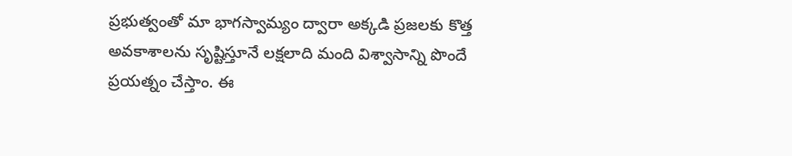ప్రభుత్వంతో మా భాగస్వామ్యం ద్వారా అక్కడి ప్రజలకు కొత్త అవకాశాలను సృష్టిస్తూనే లక్షలాది మంది విశ్వాసాన్ని పొందే ప్రయత్నం చేస్తాం. ఈ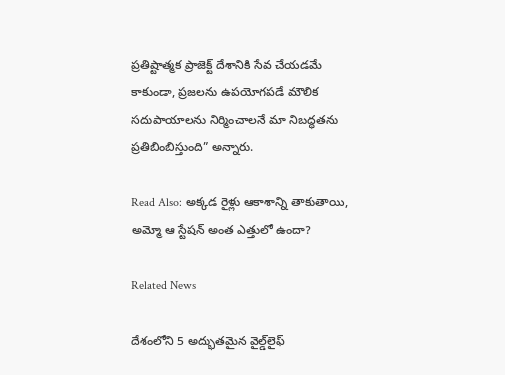ప్రతిష్టాత్మక ప్రాజెక్ట్ దేశానికి సేవ చేయడమే కాకుండా, ప్రజలను ఉపయోగపడే మౌలిక సదుపాయాలను నిర్మించాలనే మా నిబద్ధతను ప్రతిబింబిస్తుంది” అన్నారు.

Read Also: అక్కడ రైళ్లు ఆకాశాన్ని తాకుతాయి, అమ్మో ఆ స్టేషన్ అంత ఎత్తులో ఉందా?

Related News

దేశంలోని 5 అద్భుతమైన వైల్డ్‌లైఫ్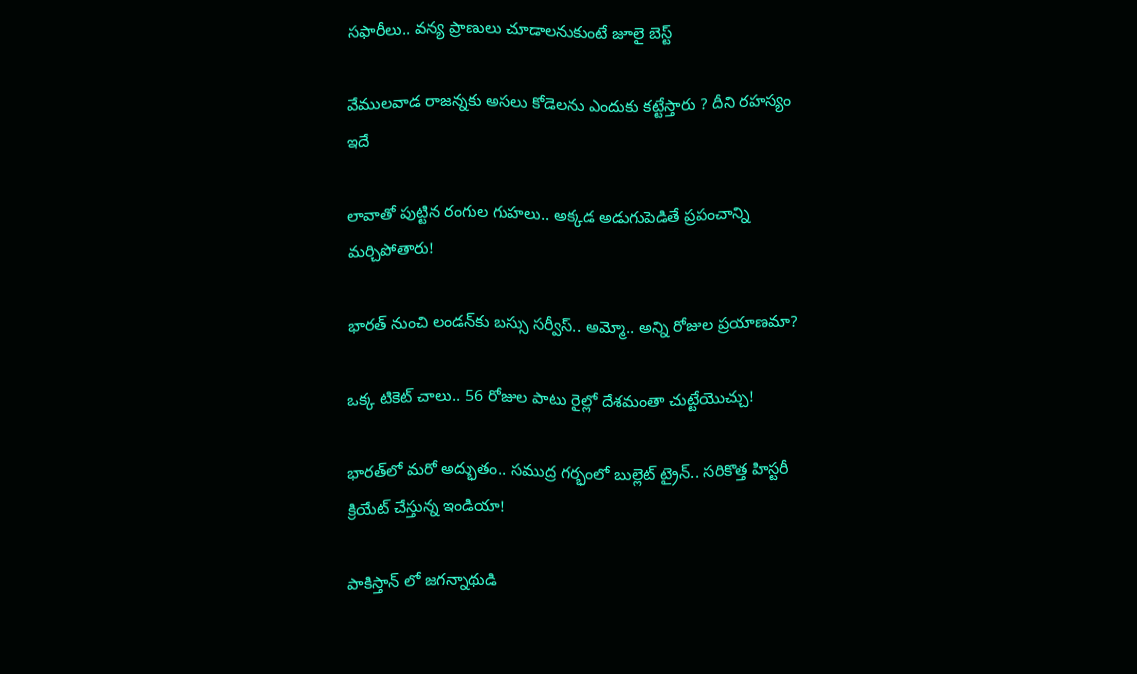సఫారీలు.. వన్య ప్రాణులు చూడాలనుకుంటే జూలై బెస్ట్

వేముల‌వాడ రాజ‌న్న‌కు అస‌లు కోడెలను ఎందుకు క‌ట్టేస్తారు ? దీని ర‌హ‌స్యం ఇదే

లావాతో పుట్టిన రంగుల గుహలు.. అక్కడ అడుగుపెడితే ప్రపంచాన్ని మర్చిపోతారు!

భారత్ నుంచి లండన్‌కు బస్సు సర్వీస్.. అమ్మో.. అన్ని రోజుల ప్రయాణమా?

ఒక్క టికెట్ చాలు.. 56 రోజుల పాటు రైల్లో దేశమంతా చుట్టేయొచ్చు!

భారత్‌లో మరో అద్భుతం.. సముద్ర గర్భంలో బుల్లెట్ ట్రైన్.. సరికొత్త హిస్టరీ క్రియేట్ చేస్తున్న ఇండియా!

పాకిస్తాన్ లో జగన్నాథుడి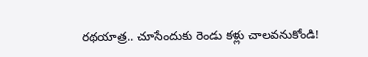రథయాత్ర.. చూసేందుకు రెండు కళ్లు చాలవనుకోండి!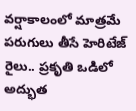వర్షాకాలంలో మాత్రమే పరుగులు తీసే హెరిటేజ్ రైలు.. ప్రకృతి ఒడిలో అద్భుత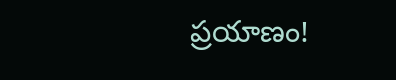ప్రయాణం!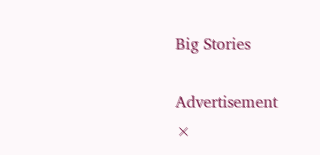Big Stories

Advertisement
×